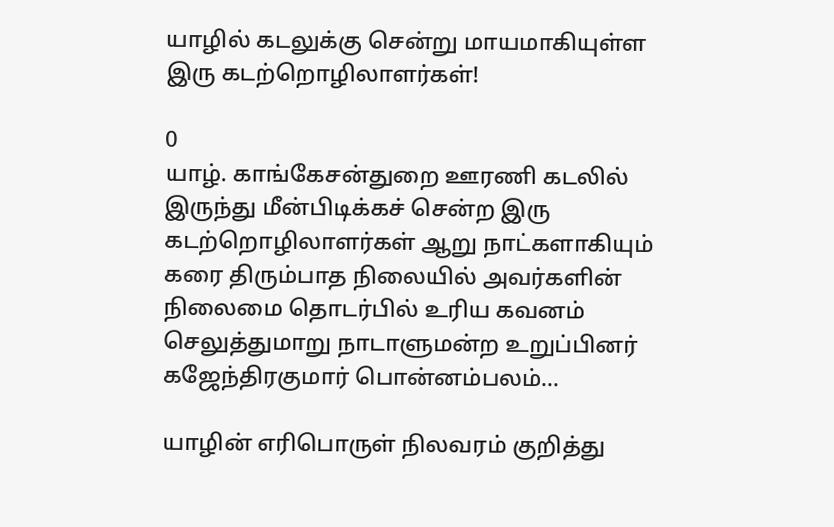யாழில் கடலுக்கு சென்று மாயமாகியுள்ள இரு கடற்றொழிலாளர்கள்!

0
யாழ். காங்கேசன்துறை ஊரணி கடலில் இருந்து மீன்பிடிக்கச் சென்ற இரு கடற்றொழிலாளர்கள் ஆறு நாட்களாகியும் கரை திரும்பாத நிலையில் அவர்களின் நிலைமை தொடர்பில் உரிய கவனம் செலுத்துமாறு நாடாளுமன்ற உறுப்பினர் கஜேந்திரகுமார் பொன்னம்பலம்...

யாழின் எரிபொருள் நிலவரம் குறித்து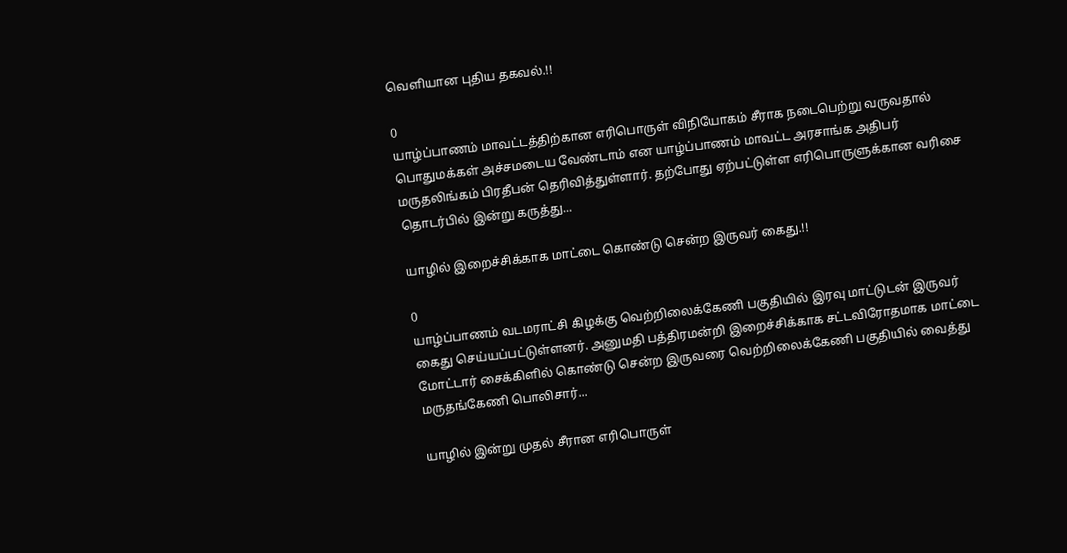வெளியான புதிய தகவல்.!!

0
யாழ்ப்பாணம் மாவட்டத்திற்கான எரிபொருள் விநியோகம் சீராக நடைபெற்று வருவதால் பொதுமக்கள் அச்சமடைய வேண்டாம் என யாழ்ப்பாணம் மாவட்ட அரசாங்க அதிபர் மருதலிங்கம் பிரதீபன் தெரிவித்துள்ளார். தற்போது ஏற்பட்டுள்ள எரிபொருளுக்கான வரிசை தொடர்பில் இன்று கருத்து...

யாழில் இறைச்சிக்காக மாட்டை கொண்டு சென்ற இருவர் கைது.!!

0
யாழ்ப்பாணம் வடமராட்சி கிழக்கு வெற்றிலைக்கேணி பகுதியில் இரவு மாட்டுடன் இருவர் கைது செய்யப்பட்டுள்ளனர். அனுமதி பத்திரமன்றி இறைச்சிக்காக சட்டவிரோதமாக மாட்டை மோட்டார் சைக்கிளில் கொண்டு சென்ற இருவரை வெற்றிலைக்கேணி பகுதியில் வைத்து மருதங்கேணி பொலிசார்...

யாழில் இன்று முதல் சீரான எரிபொருள்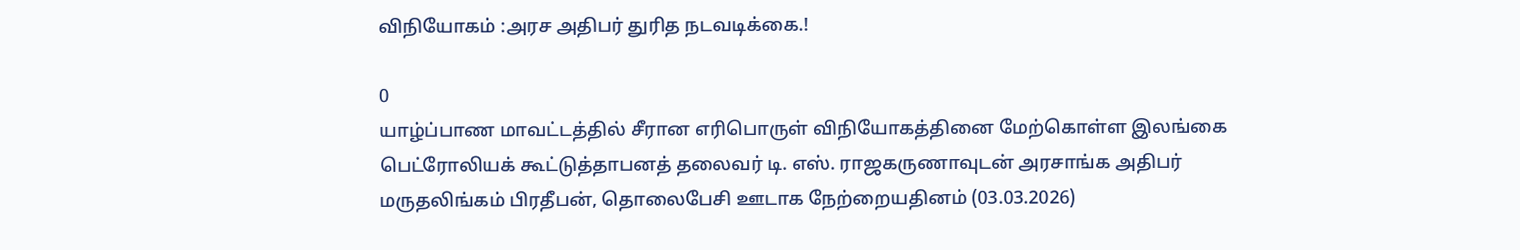விநியோகம் :அரச அதிபர் துரித நடவடிக்கை.!

0
யாழ்ப்பாண மாவட்டத்தில் சீரான எரிபொருள் விநியோகத்தினை மேற்கொள்ள இலங்கை பெட்ரோலியக் கூட்டுத்தாபனத் தலைவர் டி. எஸ். ராஜகருணாவுடன் அரசாங்க அதிபர் மருதலிங்கம் பிரதீபன், தொலைபேசி ஊடாக நேற்றையதினம் (03.03.2026)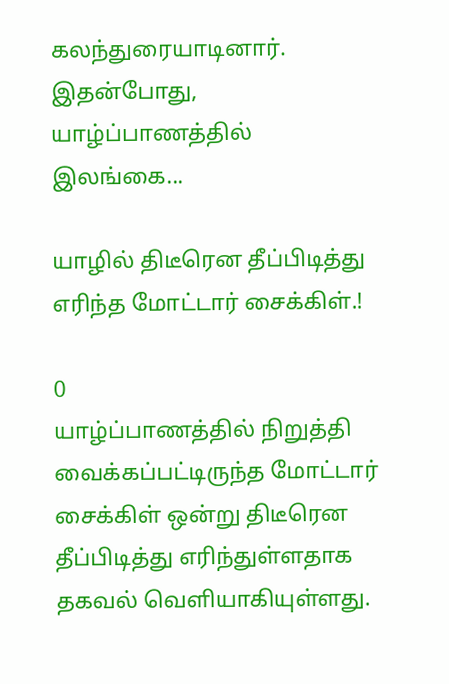கலந்துரையாடினார். இதன்போது, யாழ்ப்பாணத்தில் இலங்கை...

யாழில் திடீரென தீப்பிடித்து எரிந்த மோட்டார் சைக்கிள்.!

0
யாழ்ப்பாணத்தில் நிறுத்தி வைக்கப்பட்டிருந்த மோட்டார் சைக்கிள் ஒன்று திடீரென தீப்பிடித்து எரிந்துள்ளதாக தகவல் வெளியாகியுள்ளது.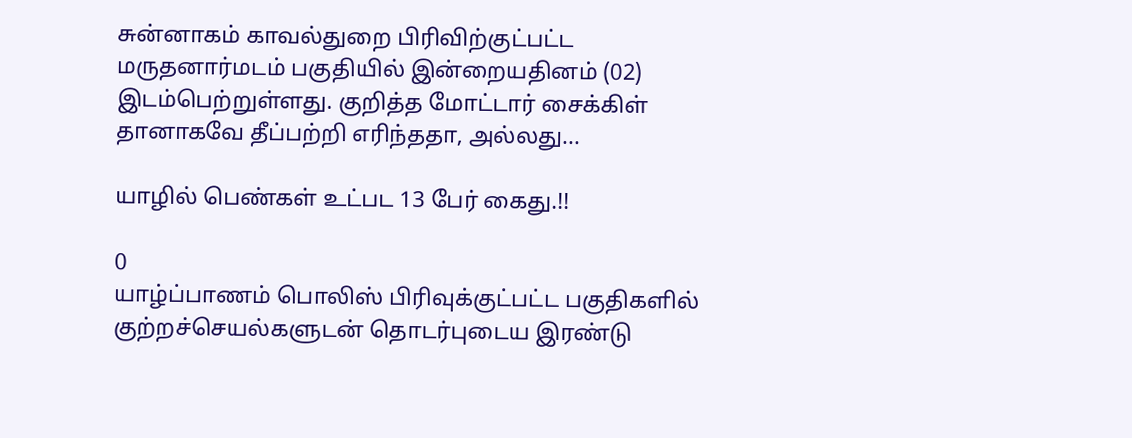சுன்னாகம் காவல்துறை பிரிவிற்குட்பட்ட மருதனார்மடம் பகுதியில் இன்றையதினம் (02) இடம்பெற்றுள்ளது. குறித்த மோட்டார் சைக்கிள் தானாகவே தீப்பற்றி எரிந்ததா, அல்லது...

யாழில் பெண்கள் உட்பட 13 பேர் கைது.!!

0
யாழ்ப்பாணம் பொலிஸ் பிரிவுக்குட்பட்ட பகுதிகளில் குற்றச்செயல்களுடன் தொடர்புடைய இரண்டு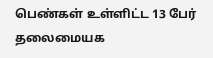பெண்கள் உள்ளிட்ட 13 பேர் தலைமையக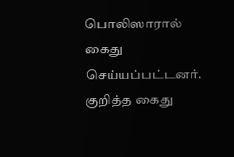பொலிஸாரால் கைது செய்யப்பட்டனர். குறித்த கைது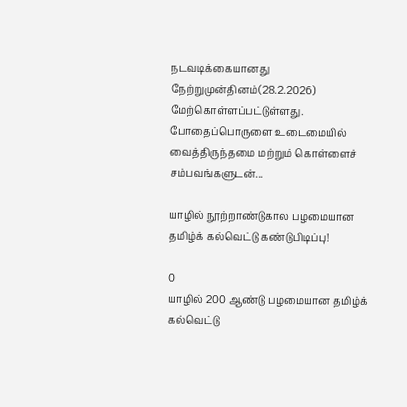நடவடிக்கையானது நேற்றுமுன்தினம்(28.2.2026) மேற்கொள்ளப்பட்டுள்ளது. போதைப்பொருளை உடைமையில் வைத்திருந்தமை மற்றும் கொள்ளைச் சம்பவங்களுடன்...

யாழில் நூற்றாண்டுகால பழமையான தமிழ்க் கல்வெட்டு கண்டுபிடிப்பு!

0
யாழில் 200 ஆண்டு பழமையான தமிழ்க் கல்வெட்டு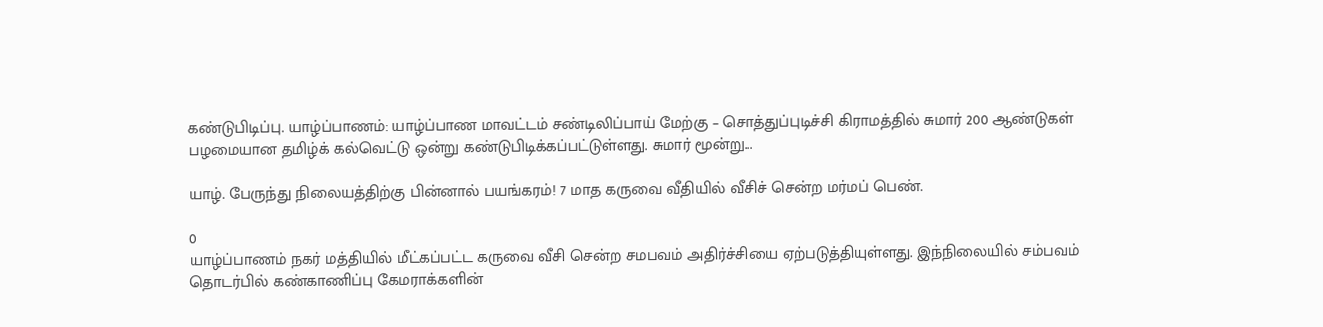கண்டுபிடிப்பு. யாழ்ப்பாணம்: யாழ்ப்பாண மாவட்டம் சண்டிலிப்பாய் மேற்கு – சொத்துப்புடிச்சி கிராமத்தில் சுமார் 200 ஆண்டுகள் பழமையான தமிழ்க் கல்வெட்டு ஒன்று கண்டுபிடிக்கப்பட்டுள்ளது. சுமார் மூன்று...

யாழ். பேருந்து நிலையத்திற்கு பின்னால் பயங்கரம்! 7 மாத கருவை வீதியில் வீசிச் சென்ற மர்மப் பெண்.

0
யாழ்ப்பாணம் நகர் மத்தியில் மீட்கப்பட்ட கருவை வீசி சென்ற சமபவம் அதிர்ச்சியை ஏற்படுத்தியுள்ளது. இந்நிலையில் சம்பவம் தொடர்பில் கண்காணிப்பு கேமராக்களின்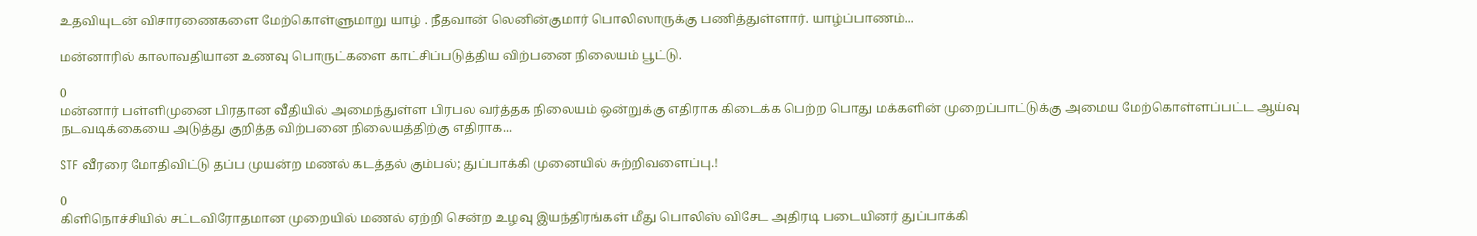உதவியுடன் விசாரணைகளை மேற்கொள்ளுமாறு யாழ் . நீதவான் லெனின்குமார் பொலிஸாருக்கு பணித்துள்ளார். யாழ்ப்பாணம்...

மன்னாரில் காலாவதியான உணவு பொருட்களை காட்சிப்படுத்திய விற்பனை நிலையம் பூட்டு.

0
மன்னார் பள்ளிமுனை பிரதான வீதியில் அமைந்துள்ள பிரபல வர்த்தக நிலையம் ஒன்றுக்கு எதிராக கிடைக்க பெற்ற பொது மக்களின் முறைப்பாட்டுக்கு அமைய மேற்கொள்ளப்பட்ட ஆய்வு நடவடிக்கையை அடுத்து குறித்த விற்பனை நிலையத்திற்கு எதிராக...

STF வீரரை மோதிவிட்டு தப்ப முயன்ற மணல் கடத்தல் கும்பல்; துப்பாக்கி முனையில் சுற்றிவளைப்பு.!

0
கிளிநொச்சியில் சட்டவிரோதமான முறையில் மணல் ஏற்றி சென்ற உழவு இயந்திரங்கள் மீது பொலிஸ் விசேட அதிரடி படையினர் துப்பாக்கி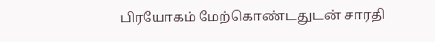பிரயோகம் மேற்கொண்டதுடன் சாரதி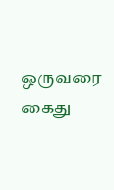ஒருவரை கைது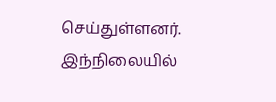செய்துள்ளனர். இந்நிலையில்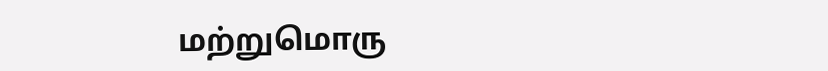மற்றுமொரு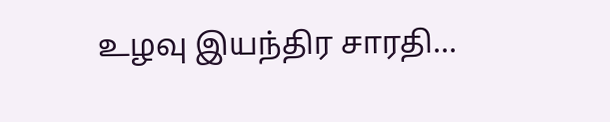உழவு இயந்திர சாரதி...